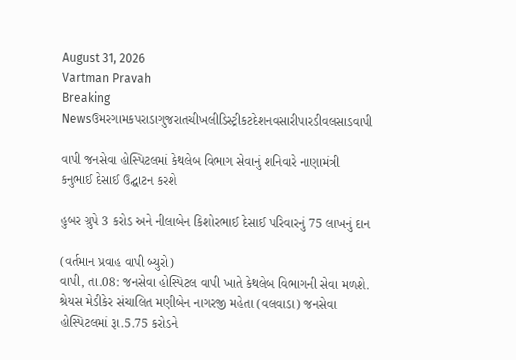August 31, 2026
Vartman Pravah
Breaking Newsઉમરગામકપરાડાગુજરાતચીખલીડિસ્ટ્રીકટદેશનવસારીપારડીવલસાડવાપી

વાપી જનસેવા હોસ્પિટલમાં કેથલેબ વિભાગ સેવાનું શનિવારે નાણામંત્રી કનુભાઈ દેસાઈ ઉદ્ઘાટન કરશે

હુબર ગ્રુપે 3 કરોડ અને નીલાબેન કિશોરભાઈ દેસાઈ પરિવારનું 75 લાખનું દાન

(વર્તમાન પ્રવાહ વાપી બ્‍યુરો)
વાપી, તા.08: જનસેવા હોસ્‍પિટલ વાપી ખાતે કેથલેબ વિભાગની સેવા મળશે. શ્રેયસ મેડીકેર સંચાલિત મણીબેન નાગરજી મહેતા (વલવાડા) જનસેવા હોસ્‍પિટલમાં રૂા.5.75 કરોડને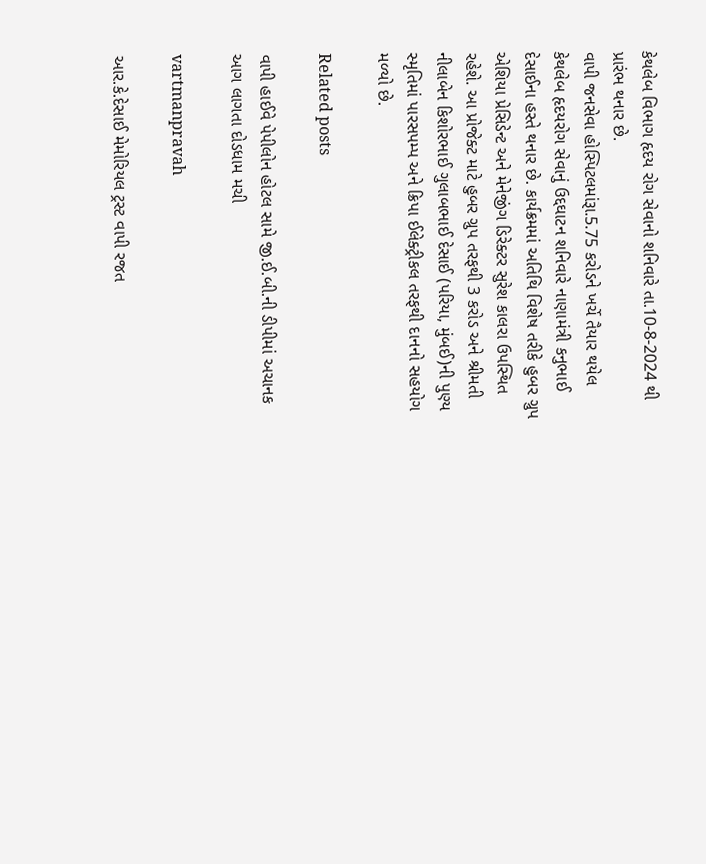કેથલેબ વિભાગ હૃદય રોગ સેવાનો શનિવારે તા.10-8-2024 થી પ્રારંભ થનાર છે.
વાપી જનસેવા હોસ્‍પિટલમાંરૂા.5.75 કરોડને ખર્ચે તૈયાર થયેલ કેથલેબ હૃદયરોગ સેવાનું ઉદ્દઘાટન શનિવારે નાણામંત્રી કનુભાઈ દેસાઈના હસ્‍તે થનાર છે. કાર્યક્રમમાં અતિથિ વિશેષ તરીકે હુબર ગ્રુપ એશિયા પ્રેસિડેન્‍ટ અને મેનેજીંગ ડિરેક્‍ટર સુરેશ કાલરા ઉપસ્‍થિત રહેશે. આ પ્રોજેક્‍ટ માટે હુબર ગ્રુપ તરફથી 3 કરોડ અને શ્રીમતી નીલાબેન કિશોરભાઈ ગુલાબભાઈ દેસાઈ (પરિયા, મુંબઈ)ની પુણ્‍ય સ્‍મૃતિમાં પારસપમ્‍પ અને ક્રિપા ઈલેક્‍ટ્રીકલ તરફથી દાનનો સહયોગ મળ્‍યો છે.

Related posts

વાપી હાઈવે પેપીલોન હોટલ સામે જી.ઈ.બી.ની ડીપીમાં અચાનક આગ લાગતા દોડધામ મચી

vartmanpravah

આર.કે.દેસાઈ મેમોરિયલ ટ્રસ્‍ટ વાપી રજત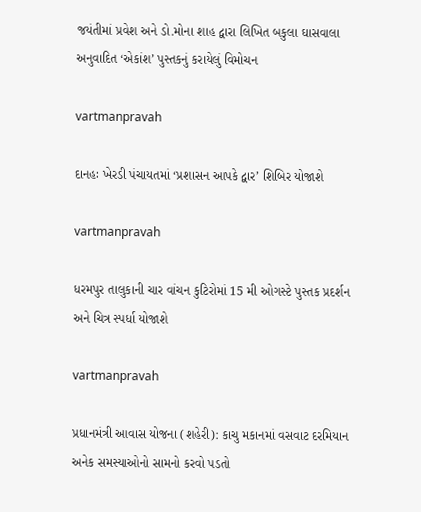જયંતીમાં પ્રવેશ અને ડો.મોના શાહ દ્વારા લિખિત બકુલા ઘાસવાલા અનુવાદિત ‘એકાંશ’ પુસ્‍તકનું કરાયેલું વિમોચન

vartmanpravah

દાનહઃ ખેરડી પંચાયતમાં ‘પ્રશાસન આપકે દ્વાર’ શિબિર યોજાશે

vartmanpravah

ધરમપુર તાલુકાની ચાર વાંચન કુટિરોમાં 15 મી ઓગસ્‍ટે પુસ્‍તક પ્રદર્શન અને ચિત્ર સ્‍પર્ધા યોજાશે

vartmanpravah

પ્રધાનમંત્રી આવાસ યોજના (શહેરી): કાચુ મકાનમાં વસવાટ દરમિયાન અનેક સમસ્‍યાઓનો સામનો કરવો પડતો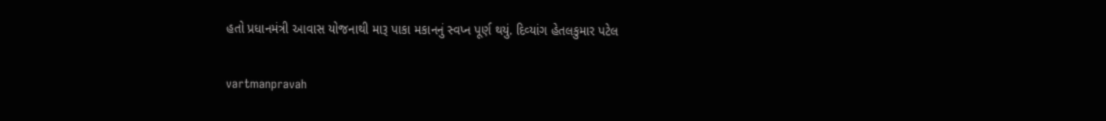હતો પ્રધાનમંત્રી આવાસ યોજનાથી મારૂ પાકા મકાનનું સ્‍વપ્‍ન પૂર્ણ થયું. દિવ્‍યાંગ હેતલકુમાર પટેલ

vartmanpravah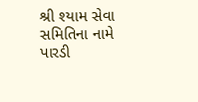શ્રી શ્‍યામ સેવા સમિતિના નામે પારડી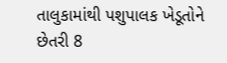તાલુકામાંથી પશુપાલક ખેડૂતોને છેતરી 8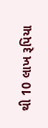થી 10 લાખ રૂપિયા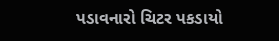પડાવનારો ચિટર પકડાયો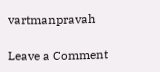vartmanpravah

Leave a Comment